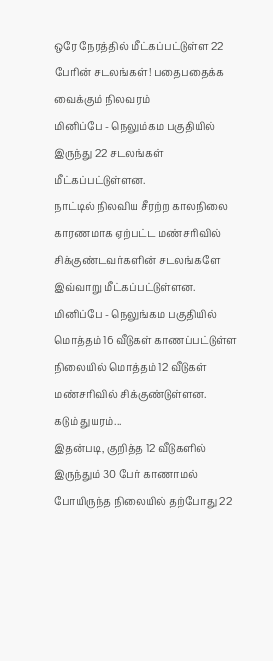ஒரே நேரத்தில் மீட்கப்பட்டுள்ள 22 பேரின் சடலங்கள்! பதைபதைக்க வைக்கும் நிலவரம்
மினிப்பே - நெலும்கம பகுதியில் இருந்து 22 சடலங்கள் மீட்கப்பட்டுள்ளன.
நாட்டில் நிலவிய சீரற்ற காலநிலை காரணமாக ஏற்பட்ட மண்சரிவில் சிக்குண்டவர்களின் சடலங்களே இவ்வாறு மீட்கப்பட்டுள்ளன.
மினிப்பே - நெலுங்கம பகுதியில் மொத்தம் 16 வீடுகள் காணப்பட்டுள்ள நிலையில் மொத்தம் 12 வீடுகள் மண்சரிவில் சிக்குண்டுள்ளன.
கடும் துயரம்...
இதன்படி, குறித்த 12 வீடுகளில் இருந்தும் 30 பேர் காணாமல் போயிருந்த நிலையில் தற்போது 22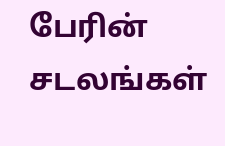பேரின் சடலங்கள்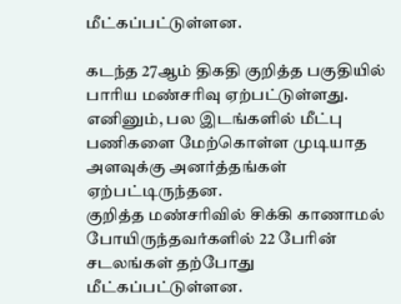மீட்கப்பட்டுள்ளன.

கடந்த 27ஆம் திகதி குறித்த பகுதியில் பாரிய மண்சரிவு ஏற்பட்டுள்ளது. எனினும், பல இடங்களில் மீட்பு பணிகளை மேற்கொள்ள முடியாத அளவுக்கு அனர்த்தங்கள் ஏற்பட்டிருந்தன.
குறித்த மண்சரிவில் சிக்கி காணாமல் போயிருந்தவர்களில் 22 பேரின் சடலங்கள் தற்போது மீட்கப்பட்டுள்ளன.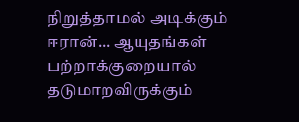நிறுத்தாமல் அடிக்கும் ஈரான்... ஆயுதங்கள் பற்றாக்குறையால் தடுமாறவிருக்கும்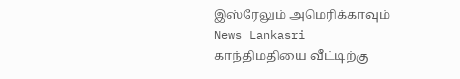இஸ்ரேலும் அமெரிக்காவும் News Lankasri
காந்திமதியை வீட்டிற்கு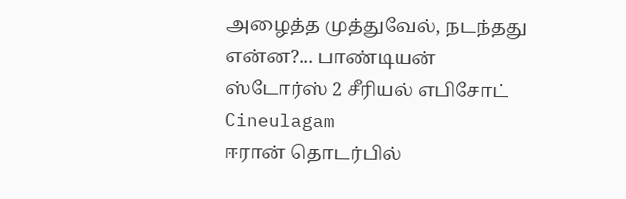அழைத்த முத்துவேல், நடந்தது என்ன?... பாண்டியன் ஸ்டோர்ஸ் 2 சீரியல் எபிசோட் Cineulagam
ஈரான் தொடர்பில்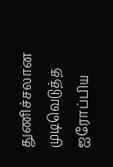துணிச்சலான முடிவெடுத்த ஐரோப்பிய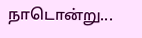நாடொன்று...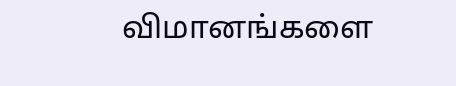விமானங்களை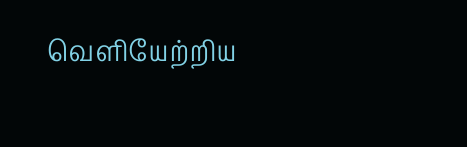வெளியேற்றிய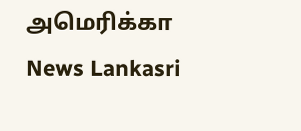அமெரிக்கா News Lankasri